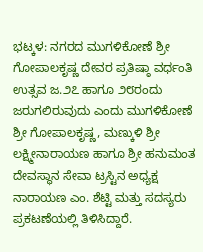ಭಟ್ಕಳ: ನಗರದ ಮುಗಳಿಕೋಣೆ ಶ್ರೀ ಗೋಪಾಲಕೃಷ್ಣ ದೇವರ ಪ್ರತಿಷ್ಠಾ ವರ್ಧಂತಿ ಉತ್ಸವ ಜ.೨೭ ಹಾಗೂ ೨೮ರಂದು ಜರುಗಲಿರುವುದು ಎಂದು ಮುಗಳಿಕೋಣೆ ಶ್ರೀ ಗೋಪಾಲಕೃಷ್ಣ, ಮಣ್ಕುಳಿ ಶ್ರೀ ಲಕ್ಷ್ಮೀನಾರಾಯಣ ಹಾಗೂ ಶ್ರೀ ಹನುಮಂತ ದೇವಸ್ಥಾನ ಸೇವಾ ಟ್ರಸ್ಟಿನ ಅಧ್ಯಕ್ಷ ನಾರಾಯಣ ಎಂ. ಶೆಟ್ಟಿ ಮತ್ತು ಸದಸ್ಯರು ಪ್ರಕಟಣೆಯಲ್ಲಿ ತಿಳಿಸಿದ್ದಾರೆ.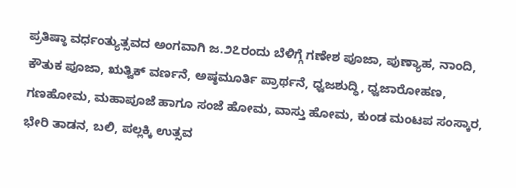ಪ್ರತಿಷ್ಠಾ ವರ್ಧಂತ್ಯುತ್ಸವದ ಅಂಗವಾಗಿ ಜ.೨೭ರಂದು ಬೆಳಿಗ್ಗೆ ಗಣೇಶ ಪೂಜಾ, ಪುಣ್ಯಾಹ, ನಾಂದಿ, ಕೌತುಕ ಪೂಜಾ, ಋತ್ವಿಕ್ ವರ್ಣನೆ, ಅಷ್ಠಮೂರ್ತಿ ಪ್ರಾರ್ಥನೆ, ಧ್ವಜಶುದ್ಧಿ, ಧ್ವಜಾರೋಹಣ, ಗಣಹೋಮ, ಮಹಾಪೂಜೆ ಹಾಗೂ ಸಂಜೆ ಹೋಮ, ವಾಸ್ತು ಹೋಮ, ಕುಂಡ ಮಂಟಪ ಸಂಸ್ಕಾರ, ಭೇರಿ ತಾಡನ, ಬಲಿ, ಪಲ್ಲಕ್ಕಿ ಉತ್ಸವ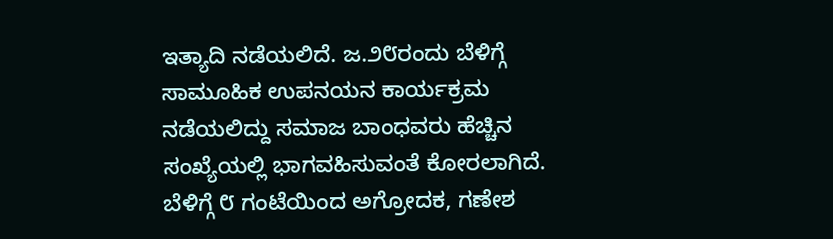ಇತ್ಯಾದಿ ನಡೆಯಲಿದೆ. ಜ.೨೮ರಂದು ಬೆಳಿಗ್ಗೆ ಸಾಮೂಹಿಕ ಉಪನಯನ ಕಾರ್ಯಕ್ರಮ ನಡೆಯಲಿದ್ದು ಸಮಾಜ ಬಾಂಧವರು ಹೆಚ್ಚಿನ ಸಂಖ್ಯೆಯಲ್ಲಿ ಭಾಗವಹಿಸುವಂತೆ ಕೋರಲಾಗಿದೆ.
ಬೆಳಿಗ್ಗೆ ೮ ಗಂಟೆಯಿಂದ ಅಗ್ರೋದಕ, ಗಣೇಶ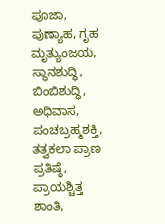ಪೂಜಾ, ಪುಣ್ಯಾಹ, ಗೃಹ ಮೃತ್ಯುಂಜಯ, ಸ್ಥಾನಶುದ್ಧಿ, ಬಿಂಬಿಶುದ್ಧಿ, ಅಧಿವಾಸ, ಪಂಚಬ್ರಹ್ಮಶಕ್ತಿ, ತತ್ವಕಲಾ ಪ್ರಾಣ ಪ್ರತಿಷ್ಠೆ, ಪ್ರಾಯಶ್ಚಿತ್ತ ಶಾಂತಿ,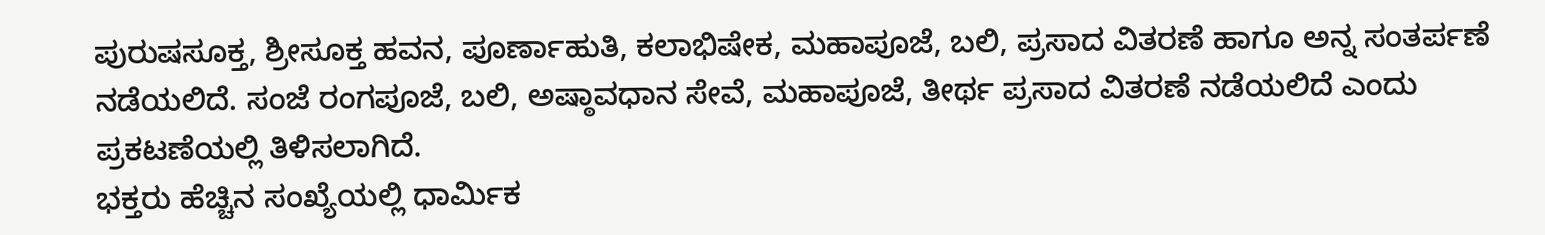ಪುರುಷಸೂಕ್ತ, ಶ್ರೀಸೂಕ್ತ ಹವನ, ಪೂರ್ಣಾಹುತಿ, ಕಲಾಭಿಷೇಕ, ಮಹಾಪೂಜೆ, ಬಲಿ, ಪ್ರಸಾದ ವಿತರಣೆ ಹಾಗೂ ಅನ್ನ ಸಂತರ್ಪಣೆ ನಡೆಯಲಿದೆ. ಸಂಜೆ ರಂಗಪೂಜೆ, ಬಲಿ, ಅಷ್ಠಾವಧಾನ ಸೇವೆ, ಮಹಾಪೂಜೆ, ತೀರ್ಥ ಪ್ರಸಾದ ವಿತರಣೆ ನಡೆಯಲಿದೆ ಎಂದು ಪ್ರಕಟಣೆಯಲ್ಲಿ ತಿಳಿಸಲಾಗಿದೆ.
ಭಕ್ತರು ಹೆಚ್ಚಿನ ಸಂಖ್ಯೆಯಲ್ಲಿ ಧಾರ್ಮಿಕ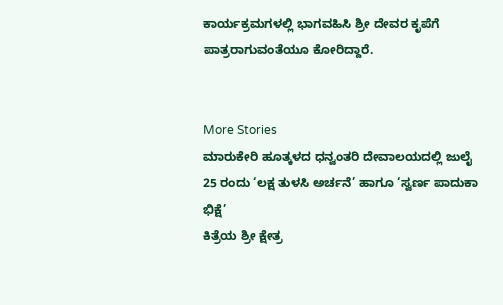ಕಾರ್ಯಕ್ರಮಗಳಲ್ಲಿ ಭಾಗವಹಿಸಿ ಶ್ರೀ ದೇವರ ಕೃಪೆಗೆ ಪಾತ್ರರಾಗುವಂತೆಯೂ ಕೋರಿದ್ದಾರೆ.


More Stories
ಮಾರುಕೇರಿ ಹೂತ್ಕಳದ ಧನ್ವಂತರಿ ದೇವಾಲಯದಲ್ಲಿ ಜುಲೈ 25 ರಂದು ‘ಲಕ್ಷ ತುಳಸಿ ಅರ್ಚನೆ’ ಹಾಗೂ ‘ಸ್ವರ್ಣ ಪಾದುಕಾ ಭಿಕ್ಷೆ’
ಕಿತ್ರೆಯ ಶ್ರೀ ಕ್ಷೇತ್ರ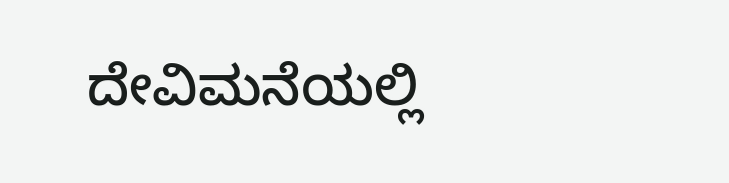ದೇವಿಮನೆಯಲ್ಲಿ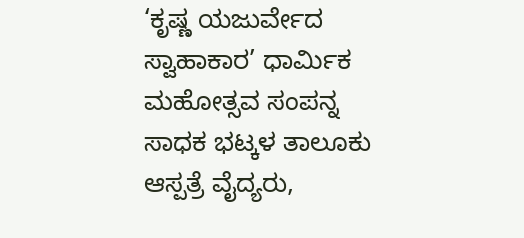‘ಕೃಷ್ಣ ಯಜುರ್ವೇದ ಸ್ವಾಹಾಕಾರ’ ಧಾರ್ಮಿಕ ಮಹೋತ್ಸವ ಸಂಪನ್ನ
ಸಾಧಕ ಭಟ್ಕಳ ತಾಲೂಕು ಆಸ್ಪತ್ರೆ ವೈದ್ಯರು,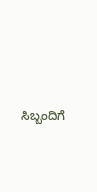ಸಿಬ್ಬಂದಿಗೆ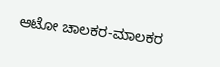ಆಟೋ ಚಾಲಕರ-ಮಾಲಕರ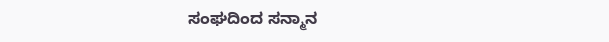ಸಂಘದಿಂದ ಸನ್ಮಾನ